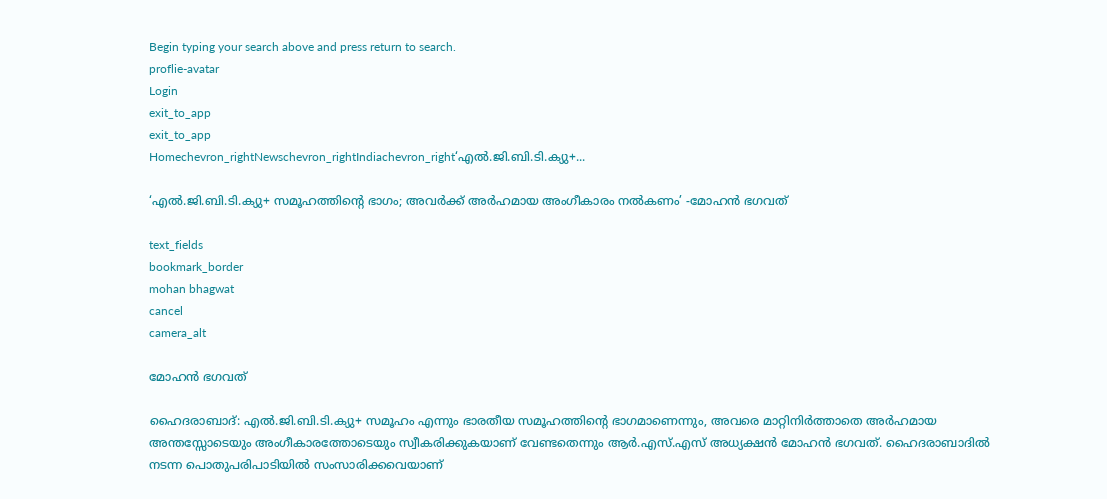Begin typing your search above and press return to search.
proflie-avatar
Login
exit_to_app
exit_to_app
Homechevron_rightNewschevron_rightIndiachevron_right‘എൽ.ജി.ബി.ടി.ക്യു+...

‘എൽ.ജി.ബി.ടി.ക്യു+ സമൂഹത്തിന്റെ ഭാഗം; അവർക്ക് അർഹമായ അംഗീകാരം നൽകണം’ -മോഹൻ ഭഗവത്

text_fields
bookmark_border
mohan bhagwat
cancel
camera_alt

മോഹൻ ഭഗവത്

ഹൈദരാബാദ്: എൽ.ജി.ബി.ടി.ക്യു+ സമൂഹം എന്നും ഭാരതീയ സമൂഹത്തിന്റെ ഭാഗമാണെന്നും, അവരെ മാറ്റിനിർത്താതെ അർഹമായ അന്തസ്സോടെയും അംഗീകാരത്തോടെയും സ്വീകരിക്കുകയാണ് വേണ്ടതെന്നും ആർ.എസ്.എസ് അധ്യക്ഷൻ മോഹൻ ഭഗവത്. ഹൈദരാബാദിൽ നടന്ന പൊതുപരിപാടിയിൽ സംസാരിക്കവെയാണ്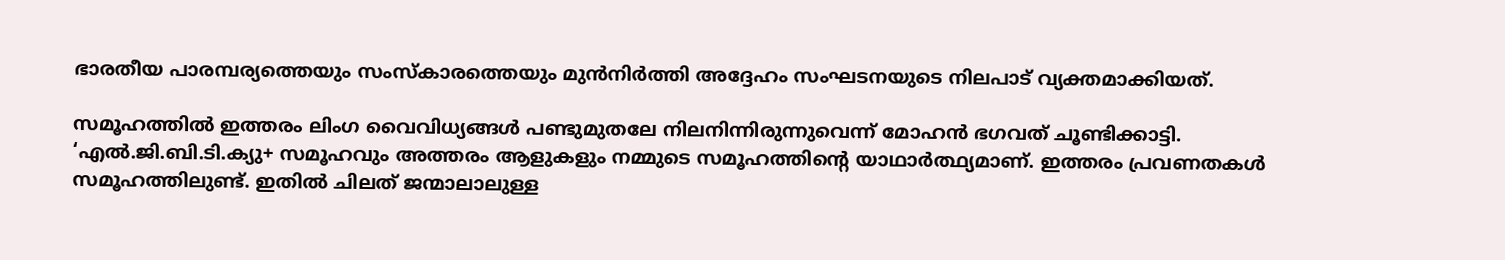ഭാരതീയ പാരമ്പര്യത്തെയും സംസ്കാരത്തെയും മുൻനിർത്തി അദ്ദേഹം സംഘടനയുടെ നിലപാട് വ്യക്തമാക്കിയത്.

സമൂഹത്തിൽ ഇത്തരം ലിംഗ വൈവിധ്യങ്ങൾ പണ്ടുമുതലേ നിലനിന്നിരുന്നുവെന്ന് മോഹൻ ഭഗവത് ചൂണ്ടിക്കാട്ടി. ‘എൽ.ജി.ബി.ടി.ക്യു+ സമൂഹവും അത്തരം ആളുകളും നമ്മുടെ സമൂഹത്തിന്റെ യാഥാർത്ഥ്യമാണ്. ഇത്തരം പ്രവണതകൾ സമൂഹത്തിലുണ്ട്. ഇതിൽ ചിലത് ജന്മാലാലുള്ള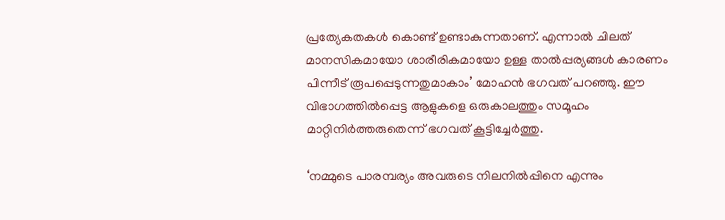പ്രത്യേകതകൾ കൊണ്ട് ഉണ്ടാകുന്നതാണ്. എന്നാൽ ചിലത് മാനസികമായോ ശാരീരികമായോ ഉള്ള താൽപ്പര്യങ്ങൾ കാരണം പിന്നീട് രൂപപ്പെടുന്നതുമാകാം’ മോഹൻ ഭഗവത് പറഞ്ഞു. ഈ വിഭാഗത്തിൽപ്പെട്ട ആളുകളെ ഒരുകാലത്തും സമൂഹം മാറ്റിനിർത്തരുതെന്ന് ഭഗവത് കൂട്ടിച്ചേർത്തു.

‘നമ്മുടെ പാരമ്പര്യം അവരുടെ നിലനിൽപ്പിനെ എന്നും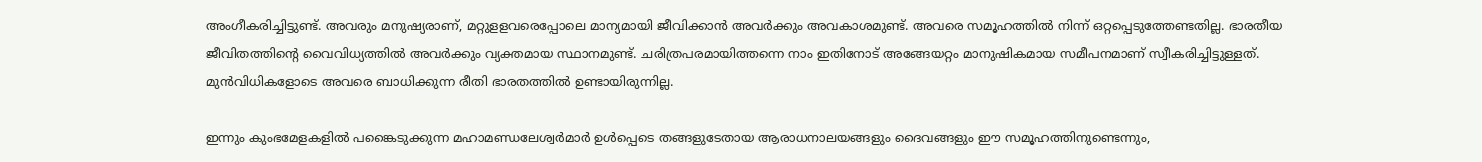അംഗീകരിച്ചിട്ടുണ്ട്. അവരും മനുഷ്യരാണ്, മറ്റുളളവരെപ്പോലെ മാന്യമായി ജീവിക്കാൻ അവർക്കും അവകാശമുണ്ട്. അവരെ സമൂഹത്തിൽ നിന്ന് ഒറ്റപ്പെടുത്തേണ്ടതില്ല. ഭാരതീയ ജീവിതത്തിന്റെ വൈവിധ്യത്തിൽ അവർക്കും വ്യക്തമായ സ്ഥാനമുണ്ട്. ചരിത്രപരമായിത്തന്നെ നാം ഇതിനോട് അങ്ങേയറ്റം മാനുഷികമായ സമീപനമാണ് സ്വീകരിച്ചിട്ടുള്ളത്. മുൻവിധികളോടെ അവരെ ബാധിക്കുന്ന രീതി ഭാരതത്തിൽ ഉണ്ടായിരുന്നില്ല.

ഇന്നും കുംഭമേളകളിൽ പങ്കൈടുക്കുന്ന മഹാമണ്ഡലേശ്വർമാർ ഉൾപ്പെടെ തങ്ങളുടേതായ ആരാധനാലയങ്ങളും ദൈവങ്ങളും ഈ സമൂഹത്തിനുണ്ടെന്നും,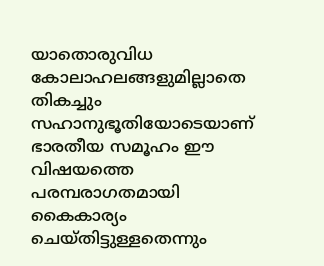യാതൊരുവിധ കോലാഹലങ്ങളുമില്ലാതെ തികച്ചും സഹാനുഭൂതിയോടെയാണ് ഭാരതീയ സമൂഹം ഈ വിഷയത്തെ പരമ്പരാഗതമായി കൈകാര്യം ചെയ്തിട്ടുള്ളതെന്നും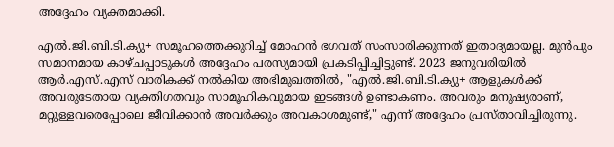അദ്ദേഹം വ്യക്തമാക്കി.

എൽ.ജി.ബി.ടി.ക്യു+ സമൂഹത്തെക്കുറിച്ച് മോഹൻ ഭഗവത് സംസാരിക്കുന്നത് ഇതാദ്യമായല്ല. മുൻപും സമാനമായ കാഴ്ചപ്പാടുകൾ അദ്ദേഹം പരസ്യമായി പ്രകടിപ്പിച്ചിട്ടുണ്ട്. 2023 ജനുവരിയിൽ ആർ.എസ്.എസ് വാരികക്ക് നൽകിയ അഭിമുഖത്തിൽ, "എൽ.ജി.ബി.ടി.ക്യു+ ആളുകൾക്ക് അവരുടേതായ വ്യക്തിഗതവും സാമൂഹികവുമായ ഇടങ്ങൾ ഉണ്ടാകണം. അവരും മനുഷ്യരാണ്, മറ്റുള്ളവരെപ്പോലെ ജീവിക്കാൻ അവർക്കും അവകാശമുണ്ട്," എന്ന് അദ്ദേഹം പ്രസ്താവിച്ചിരുന്നു.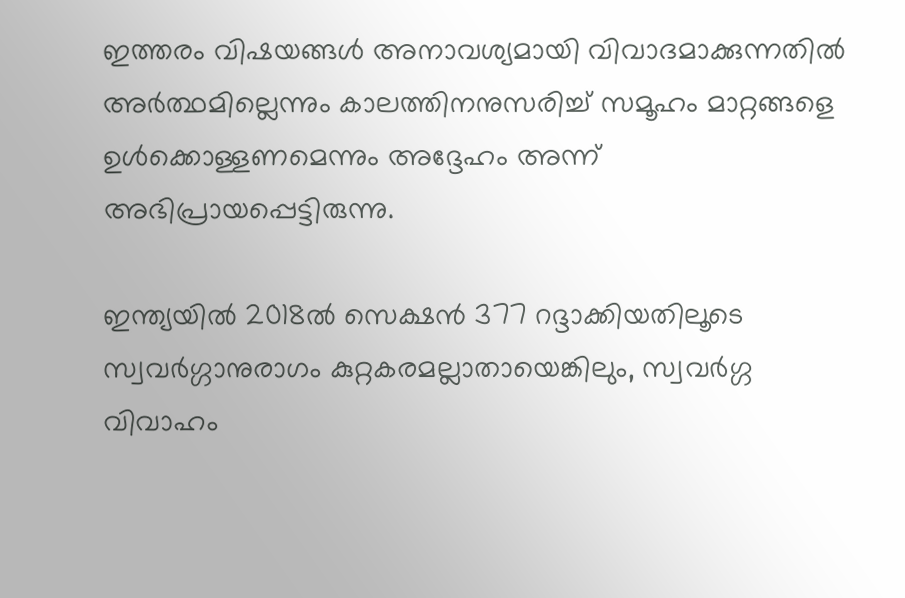ഇത്തരം വിഷയങ്ങൾ അനാവശ്യമായി വിവാദമാക്കുന്നതിൽ അർത്ഥമില്ലെന്നും കാലത്തിനനുസരിച്ച് സമൂഹം മാറ്റങ്ങളെ ഉൾക്കൊള്ളണമെന്നും അദ്ദേഹം അന്ന് അഭിപ്രായപ്പെട്ടിരുന്നു.

ഇന്ത്യയിൽ 2018ൽ സെക്ഷൻ 377 റദ്ദാക്കിയതിലൂടെ സ്വവർഗ്ഗാനുരാഗം കുറ്റകരമല്ലാതായെങ്കിലും, സ്വവർഗ്ഗ വിവാഹം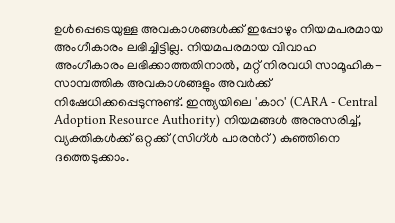ഉൾപ്പെടെയുള്ള അവകാശങ്ങൾക്ക് ഇപ്പോഴും നിയമപരമായ അംഗീകാരം ലഭിച്ചിട്ടില്ല. നിയമപരമായ വിവാഹ അംഗീകാരം ലഭിക്കാത്തതിനാൽ, മറ്റ് നിരവധി സാമൂഹിക-സാമ്പത്തിക അവകാശങ്ങളും അവർക്ക് നിഷേധിക്കപ്പെടുന്നുണ്ട്. ഇന്ത്യയിലെ 'കാറ' (CARA - Central Adoption Resource Authority) നിയമങ്ങൾ അനുസരിച്ച്, വ്യക്തികൾക്ക് ഒറ്റക്ക് (സിഗ്ൾ പാരന്‍റ്) കുഞ്ഞിനെ ദത്തെടുക്കാം.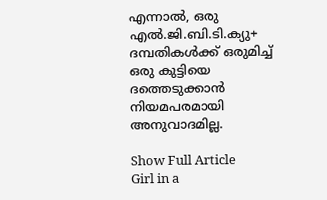എന്നാൽ, ഒരു എൽ.ജി.ബി.ടി.ക്യു+ ദമ്പതികൾക്ക് ഒരുമിച്ച് ഒരു കുട്ടിയെ ദത്തെടുക്കാൻ നിയമപരമായി അനുവാദമില്ല.

Show Full Article
Girl in a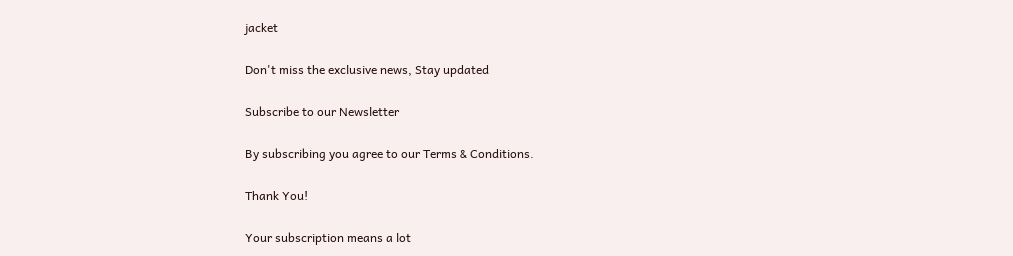jacket

Don't miss the exclusive news, Stay updated

Subscribe to our Newsletter

By subscribing you agree to our Terms & Conditions.

Thank You!

Your subscription means a lot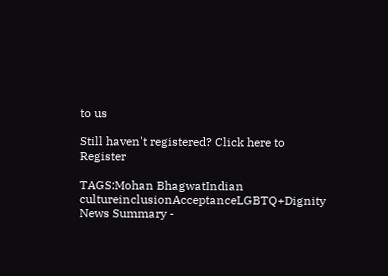to us

Still haven't registered? Click here to Register

TAGS:Mohan BhagwatIndian cultureinclusionAcceptanceLGBTQ+Dignity
News Summary -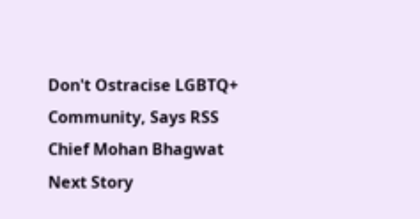Don't Ostracise LGBTQ+ Community, Says RSS Chief Mohan Bhagwat
Next Story